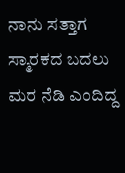ನಾನು ಸತ್ತಾಗ ಸ್ಮಾರಕದ ಬದಲು ಮರ ನೆಡಿ ಎಂದಿದ್ದ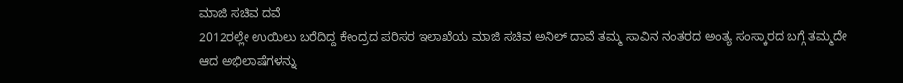ಮಾಜಿ ಸಚಿವ ದವೆ
2012ರಲ್ಲೇ ಉಯಿಲು ಬರೆದಿದ್ದ ಕೇಂದ್ರದ ಪರಿಸರ ಇಲಾಖೆಯ ಮಾಜಿ ಸಚಿವ ಅನಿಲ್ ದಾವೆ ತಮ್ಮ ಸಾವಿನ ನಂತರದ ಅಂತ್ಯ ಸಂಸ್ಕಾರದ ಬಗ್ಗೆ ತಮ್ಮದೇ ಆದ ಅಭಿಲಾಷೆಗಳನ್ನು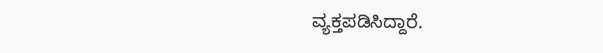ವ್ಯಕ್ತಪಡಿಸಿದ್ದಾರೆ.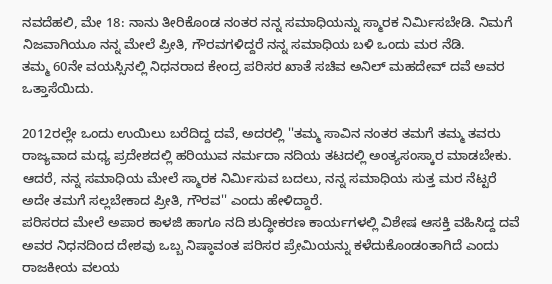ನವದೆಹಲಿ, ಮೇ 18: ನಾನು ತೀರಿಕೊಂಡ ನಂತರ ನನ್ನ ಸಮಾಧಿಯನ್ನು ಸ್ಮಾರಕ ನಿರ್ಮಿಸಬೇಡಿ. ನಿಮಗೆ ನಿಜವಾಗಿಯೂ ನನ್ನ ಮೇಲೆ ಪ್ರೀತಿ, ಗೌರವಗಳಿದ್ದರೆ ನನ್ನ ಸಮಾಧಿಯ ಬಳಿ ಒಂದು ಮರ ನೆಡಿ.
ತಮ್ಮ 60ನೇ ವಯಸ್ಸಿನಲ್ಲಿ ನಿಧನರಾದ ಕೇಂದ್ರ ಪರಿಸರ ಖಾತೆ ಸಚಿವ ಅನಿಲ್ ಮಹದೇವ್ ದವೆ ಅವರ ಒತ್ತಾಸೆಯಿದು.

2012ರಲ್ಲೇ ಒಂದು ಉಯಿಲು ಬರೆದಿದ್ದ ದವೆ, ಅದರಲ್ಲಿ ''ತಮ್ಮ ಸಾವಿನ ನಂತರ ತಮಗೆ ತಮ್ಮ ತವರು ರಾಜ್ಯವಾದ ಮಧ್ಯ ಪ್ರದೇಶದಲ್ಲಿ ಹರಿಯುವ ನರ್ಮದಾ ನದಿಯ ತಟದಲ್ಲಿ ಅಂತ್ಯಸಂಸ್ಕಾರ ಮಾಡಬೇಕು. ಆದರೆ, ನನ್ನ ಸಮಾಧಿಯ ಮೇಲೆ ಸ್ಮಾರಕ ನಿರ್ಮಿಸುವ ಬದಲು, ನನ್ನ ಸಮಾಧಿಯ ಸುತ್ತ ಮರ ನೆಟ್ಟರೆ ಅದೇ ತಮಗೆ ಸಲ್ಲಬೇಕಾದ ಪ್ರೀತಿ, ಗೌರವ'' ಎಂದು ಹೇಳಿದ್ದಾರೆ.
ಪರಿಸರದ ಮೇಲೆ ಅಪಾರ ಕಾಳಜಿ ಹಾಗೂ ನದಿ ಶುದ್ಧೀಕರಣ ಕಾರ್ಯಗಳಲ್ಲಿ ವಿಶೇಷ ಆಸಕ್ತಿ ವಹಿಸಿದ್ದ ದವೆ ಅವರ ನಿಧನದಿಂದ ದೇಶವು ಒಬ್ಬ ನಿಷ್ಠಾವಂತ ಪರಿಸರ ಪ್ರೇಮಿಯನ್ನು ಕಳೆದುಕೊಂಡಂತಾಗಿದೆ ಎಂದು ರಾಜಕೀಯ ವಲಯ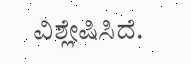ವಿಶ್ಲೇಷಿಸಿದೆ.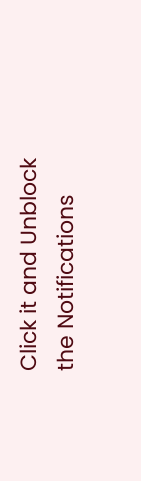Click it and Unblock the Notifications